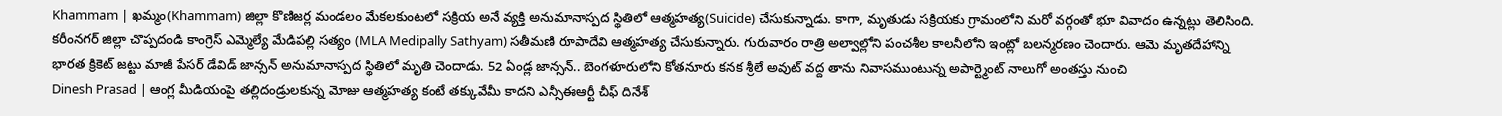Khammam | ఖమ్మం(Khammam) జిల్లా కొణిజర్ల మండలం మేకలకుంటలో సక్రియ అనే వ్యక్తి అనుమానాస్పద స్థితిలో ఆత్మహత్య(Suicide) చేసుకున్నాడు. కాగా, మృతుడు సక్రియకు గ్రామంలోని మరో వర్గంతో భూ వివాదం ఉన్నట్లు తెలిసింది.
కరీంనగర్ జిల్లా చొప్పదండి కాంగ్రెస్ ఎమ్మెల్యే మేడిపల్లి సత్యం (MLA Medipally Sathyam) సతీమణి రూపాదేవి ఆత్మహత్య చేసుకున్నారు. గురువారం రాత్రి అల్వాల్లోని పంచశీల కాలనీలోని ఇంట్లో బలన్మరణం చెందారు. ఆమె మృతదేహాన్ని
భారత క్రికెట్ జట్టు మాజీ పేసర్ డేవిడ్ జాన్సన్ అనుమానాస్పద స్థితిలో మృతి చెందాడు. 52 ఏండ్ల జాన్సన్.. బెంగళూరులోని కోతనూరు కనక శ్రీలే అవుట్ వద్ద తాను నివాసముంటున్న అపార్ట్మెంట్ నాలుగో అంతస్తు నుంచి
Dinesh Prasad | ఆంగ్ల మీడియంపై తల్లిదండ్రులకున్న మోజు ఆత్మహత్య కంటే తక్కువేమీ కాదని ఎన్సీఈఆర్టీ చీఫ్ దినేశ్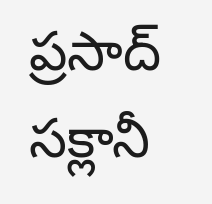ప్రసాద్ సక్లానీ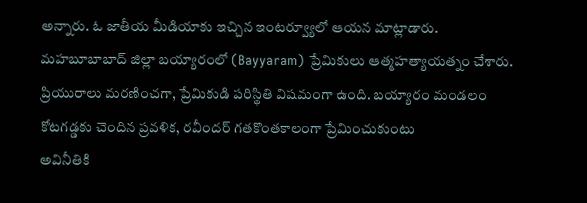అన్నారు. ఓ జాతీయ మీడియాకు ఇచ్చిన ఇంటర్వ్యూలో ఆయన మాట్లాడారు.
మహబూబాబాద్ జిల్లా బయ్యారంలో (Bayyaram) ప్రేమికులు ఆత్మహత్యాయత్నం చేశారు. ప్రియురాలు మరణించగా, ప్రేమికుడి పరిస్థితి విషమంగా ఉంది. బయ్యారం మండలం కోటగడ్డకు చెందిన ప్రవళిక, రవీందర్ గతకొంతకాలంగా ప్రేమించుకుంటు
అవినీతికి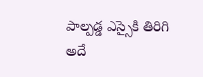పాల్పడ్డ ఎస్సైకి తిరిగి అదే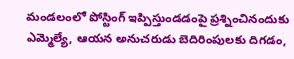మండలంలో పోస్టింగ్ ఇప్పిస్తుండడంపై ప్రశ్నించినందుకు ఎమ్మెల్యే, ఆయన అనుచరుడు బెదిరింపులకు దిగడం,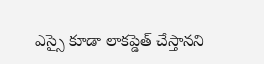ఎస్సై కూడా లాకప్డెత్ చేస్తానని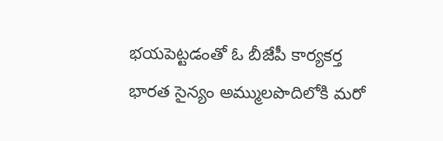భయపెట్టడంతో ఓ బీజేపీ కార్యకర్త
భారత సైన్యం అమ్ములపొదిలోకి మరో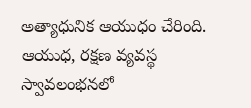అత్యాధునిక ఆయుధం చేరింది. ఆయుధ, రక్షణ వ్యవస్థ స్వావలంభనలో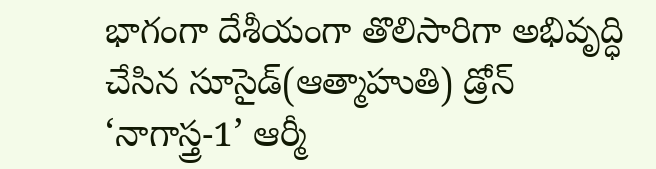భాగంగా దేశీయంగా తొలిసారిగా అభివృద్ధి చేసిన సూసైడ్(ఆత్మాహుతి) డ్రోన్ ‘నాగాస్త్ర-1’ ఆర్మీ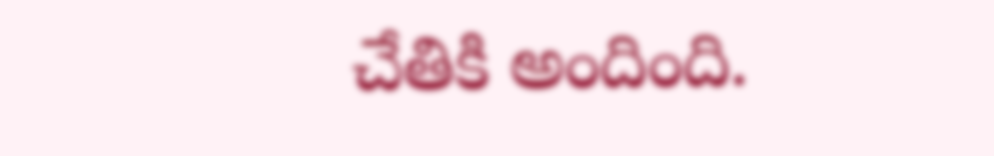చేతికి అందింది.